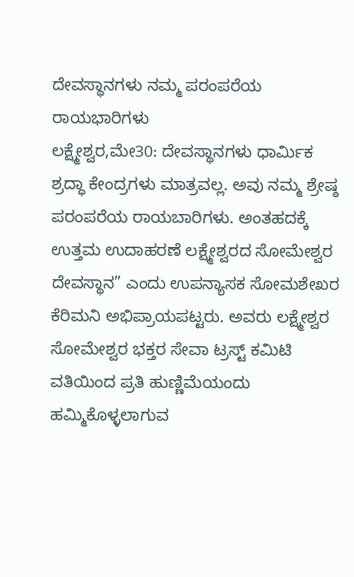ದೇವಸ್ಥಾನಗಳು ನಮ್ಮ ಪರಂಪರೆಯ ರಾಯಭಾರಿಗಳು
ಲಕ್ಷ್ಮೇಶ್ವರ,ಮೇ30: ದೇವಸ್ಥಾನಗಳು ಧಾರ್ಮಿಕ ಶ್ರದ್ಧಾ ಕೇಂದ್ರಗಳು ಮಾತ್ರವಲ್ಲ. ಅವು ನಮ್ಮ ಶ್ರೇಷ್ಠ ಪರಂಪರೆಯ ರಾಯಬಾರಿಗಳು. ಅಂತಹದಕ್ಕೆ ಉತ್ತಮ ಉದಾಹರಣೆ ಲಕ್ಷ್ಮೇಶ್ವರದ ಸೋಮೇಶ್ವರ ದೇವಸ್ಥಾನ” ಎಂದು ಉಪನ್ಯಾಸಕ ಸೋಮಶೇಖರ ಕೆರಿಮನಿ ಅಭಿಪ್ರಾಯಪಟ್ಟರು. ಅವರು ಲಕ್ಷ್ಮೇಶ್ವರ ಸೋಮೇಶ್ವರ ಭಕ್ತರ ಸೇವಾ ಟ್ರಸ್ಟ್ ಕಮಿಟಿ ವತಿಯಿಂದ ಪ್ರತಿ ಹುಣ್ಣಿಮೆಯಂದು ಹಮ್ಮಿಕೊಳ್ಳಲಾಗುವ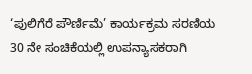‘ಪುಲಿಗೆರೆ ಪೌರ್ಣಿಮೆ’ ಕಾರ್ಯಕ್ರಮ ಸರಣಿಯ 30 ನೇ ಸಂಚಿಕೆಯಲ್ಲಿ ಉಪನ್ಯಾಸಕರಾಗಿ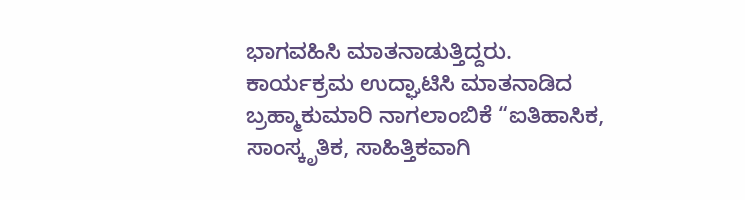ಭಾಗವಹಿಸಿ ಮಾತನಾಡುತ್ತಿದ್ದರು.
ಕಾರ್ಯಕ್ರಮ ಉದ್ಘಾಟಿಸಿ ಮಾತನಾಡಿದ ಬ್ರಹ್ಮಾಕುಮಾರಿ ನಾಗಲಾಂಬಿಕೆ “ಐತಿಹಾಸಿಕ, ಸಾಂಸ್ಕೃತಿಕ, ಸಾಹಿತ್ತಿಕವಾಗಿ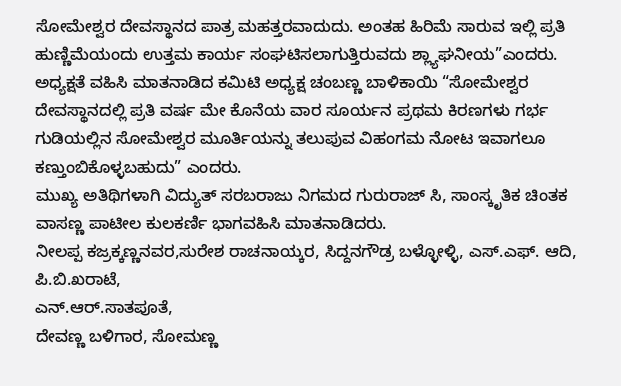ಸೋಮೇಶ್ವರ ದೇವಸ್ಥಾನದ ಪಾತ್ರ ಮಹತ್ತರವಾದುದು. ಅಂತಹ ಹಿರಿಮೆ ಸಾರುವ ಇಲ್ಲಿ ಪ್ರತಿ ಹುಣ್ಣಿಮೆಯಂದು ಉತ್ತಮ ಕಾರ್ಯ ಸಂಘಟಿಸಲಾಗುತ್ತಿರುವದು ಶ್ಲ್ಯಾಘನೀಯ”ಎಂದರು.
ಅಧ್ಯಕ್ಷತೆ ವಹಿಸಿ ಮಾತನಾಡಿದ ಕಮಿಟಿ ಅಧ್ಯಕ್ಷ ಚಂಬಣ್ಣ ಬಾಳಿಕಾಯಿ “ಸೋಮೇಶ್ವರ ದೇವಸ್ಥಾನದಲ್ಲಿ ಪ್ರತಿ ವರ್ಷ ಮೇ ಕೊನೆಯ ವಾರ ಸೂರ್ಯನ ಪ್ರಥಮ ಕಿರಣಗಳು ಗರ್ಭ ಗುಡಿಯಲ್ಲಿನ ಸೋಮೇಶ್ವರ ಮೂರ್ತಿಯನ್ನು ತಲುಪುವ ವಿಹಂಗಮ ನೋಟ ಇವಾಗಲೂ ಕಣ್ತುಂಬಿಕೊಳ್ಳಬಹುದು” ಎಂದರು.
ಮುಖ್ಯ ಅತಿಥಿಗಳಾಗಿ ವಿದ್ಯುತ್ ಸರಬರಾಜು ನಿಗಮದ ಗುರುರಾಜ್ ಸಿ, ಸಾಂಸ್ಕೃತಿಕ ಚಿಂತಕ ವಾಸಣ್ಣ ಪಾಟೀಲ ಕುಲಕರ್ಣಿ ಭಾಗವಹಿಸಿ ಮಾತನಾಡಿದರು.
ನೀಲಪ್ಪ ಕಜ್ರಕ್ಕಣ್ಣನವರ,ಸುರೇಶ ರಾಚನಾಯ್ಕರ, ಸಿದ್ದನಗೌಡ್ರ ಬಳ್ಳೋಳ್ಳಿ, ಎಸ್.ಎಫ್. ಆದಿ,
ಪಿ.ಬಿ.ಖರಾಟೆ,
ಎನ್.ಆರ್.ಸಾತಪೂತೆ,
ದೇವಣ್ಣ ಬಳಿಗಾರ, ಸೋಮಣ್ಣ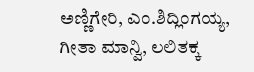ಅಣ್ಣಿಗೇರಿ, ಎಂ.ಶಿದ್ಲಿಂಗಯ್ಯ, ಗೀತಾ ಮಾನ್ವಿ, ಲಲಿತಕ್ಕ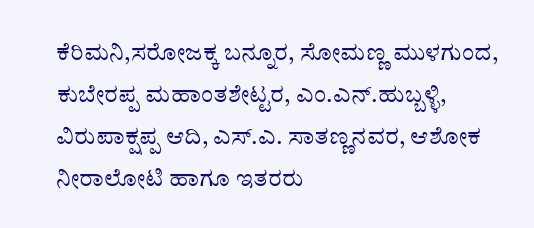ಕೆರಿಮನಿ,ಸರೋಜಕ್ಕ ಬನ್ನೂರ, ಸೋಮಣ್ಣ ಮುಳಗುಂದ, ಕುಬೇರಪ್ಪ ಮಹಾಂತಶೇಟ್ಟರ, ಎಂ.ಎನ್.ಹುಬ್ಬಳ್ಳಿ, ವಿರುಪಾಕ್ಷಪ್ಪ ಆದಿ, ಎಸ್.ಎ. ಸಾತಣ್ಣನವರ, ಆಶೋಕ ನೀರಾಲೋಟಿ ಹಾಗೂ ಇತರರು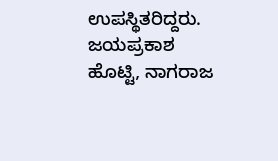ಉಪಸ್ಥಿತರಿದ್ದರು.
ಜಯಪ್ರಕಾಶ ಹೊಟ್ಟಿ, ನಾಗರಾಜ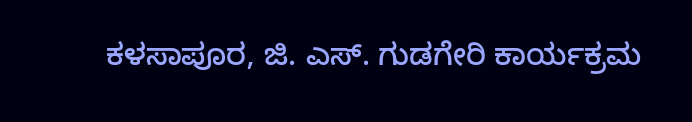ಕಳಸಾಪೂರ, ಜಿ. ಎಸ್. ಗುಡಗೇರಿ ಕಾರ್ಯಕ್ರಮ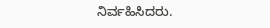ನಿರ್ವಹಿಸಿದರು.